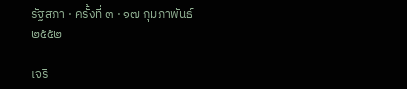รัฐสภา · ครั้งที่ ๓ · ๑๗ กุมภาพันธ์ ๒๕๕๒

เจริ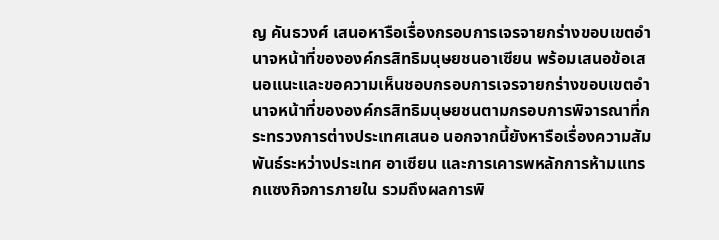ญ คันธวงศ์ เสนอหารือเรื่องกรอบการเจรจายกร่างขอบเขตอํานาจหน้าที่ขององค์กรสิทธิมนุษยชนอาเซียน พร้อมเสนอข้อเสนอแนะและขอความเห็นชอบกรอบการเจรจายกร่างขอบเขตอํานาจหน้าที่ขององค์กรสิทธิมนุษยชนตามกรอบการพิจารณาที่กระทรวงการต่างประเทศเสนอ นอกจากนี้ยังหารือเรื่องความสัมพันธ์ระหว่างประเทศ อาเซียน และการเคารพหลักการห้ามแทรกแซงกิจการภายใน รวมถึงผลการพิ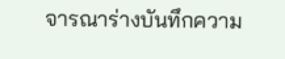จารณาร่างบันทึกความ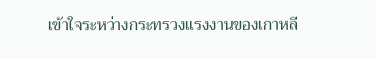เข้าใจระหว่างกระทรวงแรงงานของเกาหลี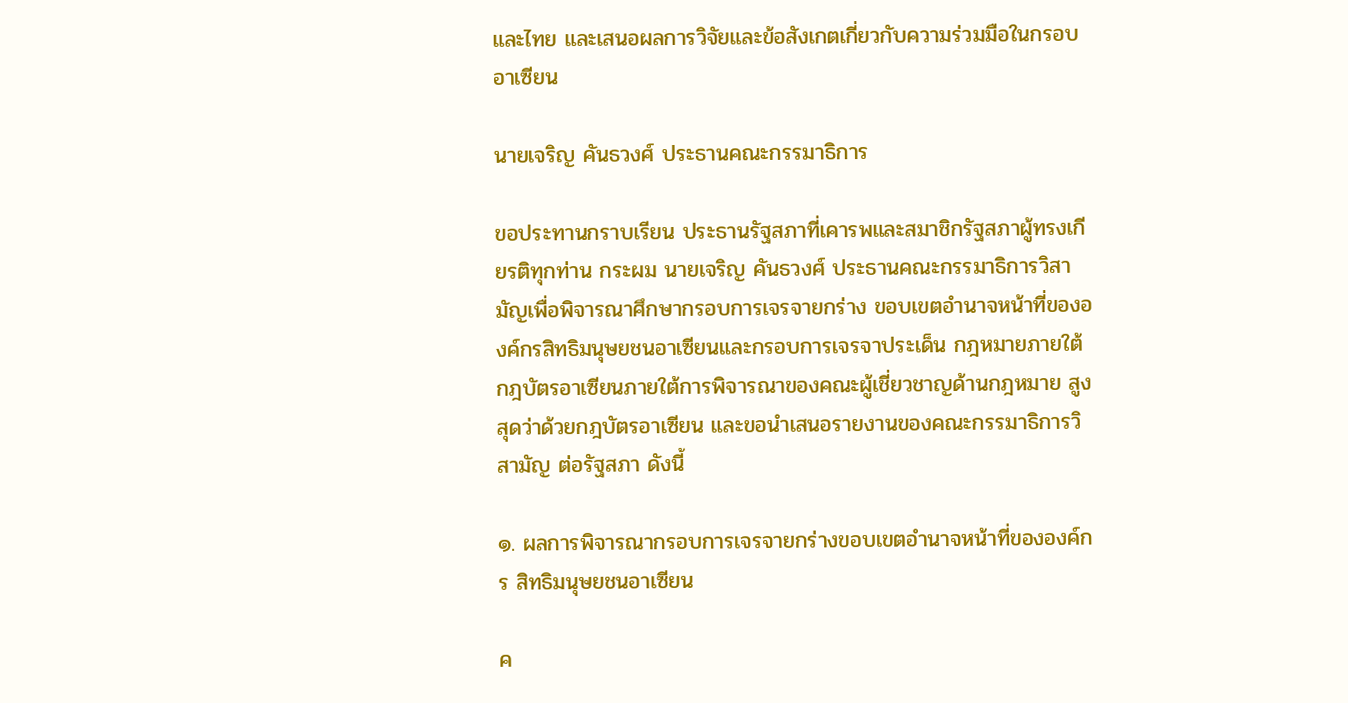และไทย และเสนอผลการวิจัยและข้อสังเกตเกี่ยวกับความร่วมมือในกรอบอาเซียน

นายเจริญ คันธวงศ์ ประธานคณะกรรมาธิการ

ขอประทานกราบเรียน ประธานรัฐสภาที่เคารพและสมาชิกรัฐสภาผู้ทรงเกียรติทุกท่าน กระผม นายเจริญ คันธวงศ์ ประธานคณะกรรมาธิการวิสามัญเพื่อพิจารณาศึกษากรอบการเจรจายกร่าง ขอบเขตอํานาจหน้าที่ขององค์กรสิทธิมนุษยชนอาเซียนและกรอบการเจรจาประเด็น กฎหมายภายใต้กฎบัตรอาเซียนภายใต้การพิจารณาของคณะผู้เชี่ยวชาญด้านกฎหมาย สูงสุดว่าด้วยกฎบัตรอาเซียน และขอนําเสนอรายงานของคณะกรรมาธิการวิสามัญ ต่อรัฐสภา ดังนี้

๑. ผลการพิจารณากรอบการเจรจายกร่างขอบเขตอํานาจหน้าที่ขององค์กร สิทธิมนุษยชนอาเซียน

ค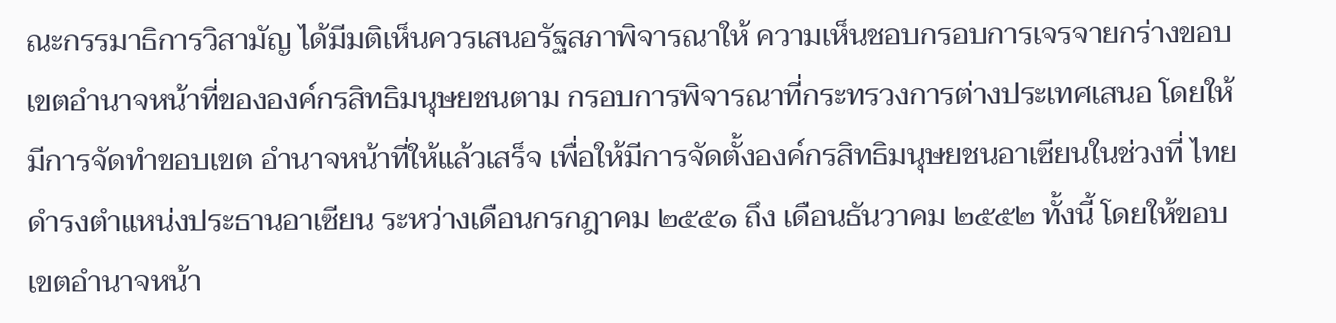ณะกรรมาธิการวิสามัญ ได้มีมติเห็นควรเสนอรัฐสภาพิจารณาให้ ความเห็นชอบกรอบการเจรจายกร่างขอบเขตอํานาจหน้าที่ขององค์กรสิทธิมนุษยชนตาม กรอบการพิจารณาที่กระทรวงการต่างประเทศเสนอ โดยให้มีการจัดทําขอบเขต อํานาจหน้าที่ให้แล้วเสร็จ เพื่อให้มีการจัดตั้งองค์กรสิทธิมนุษยชนอาเซียนในช่วงที่ ไทยดํารงตําแหน่งประธานอาเซียน ระหว่างเดือนกรกฎาคม ๒๕๕๑ ถึง เดือนธันวาคม ๒๕๕๒ ทั้งนี้ โดยให้ขอบเขตอํานาจหน้า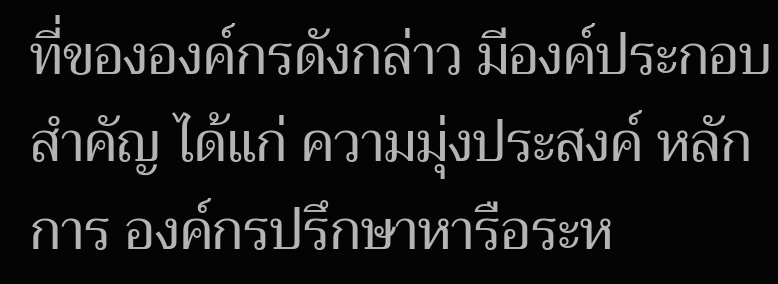ที่ขององค์กรดังกล่าว มีองค์ประกอบสําคัญ ได้แก่ ความมุ่งประสงค์ หลักการ องค์กรปรึกษาหารือระห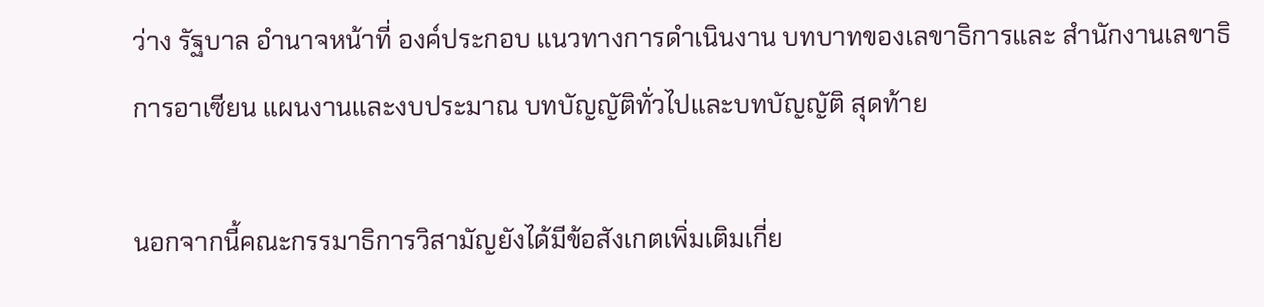ว่าง รัฐบาล อํานาจหน้าที่ องค์ประกอบ แนวทางการดําเนินงาน บทบาทของเลขาธิการและ สํานักงานเลขาธิการอาเซียน แผนงานและงบประมาณ บทบัญญัติทั่วไปและบทบัญญัติ สุดท้าย

นอกจากนี้คณะกรรมาธิการวิสามัญยังได้มีข้อสังเกตเพิ่มเติมเกี่ย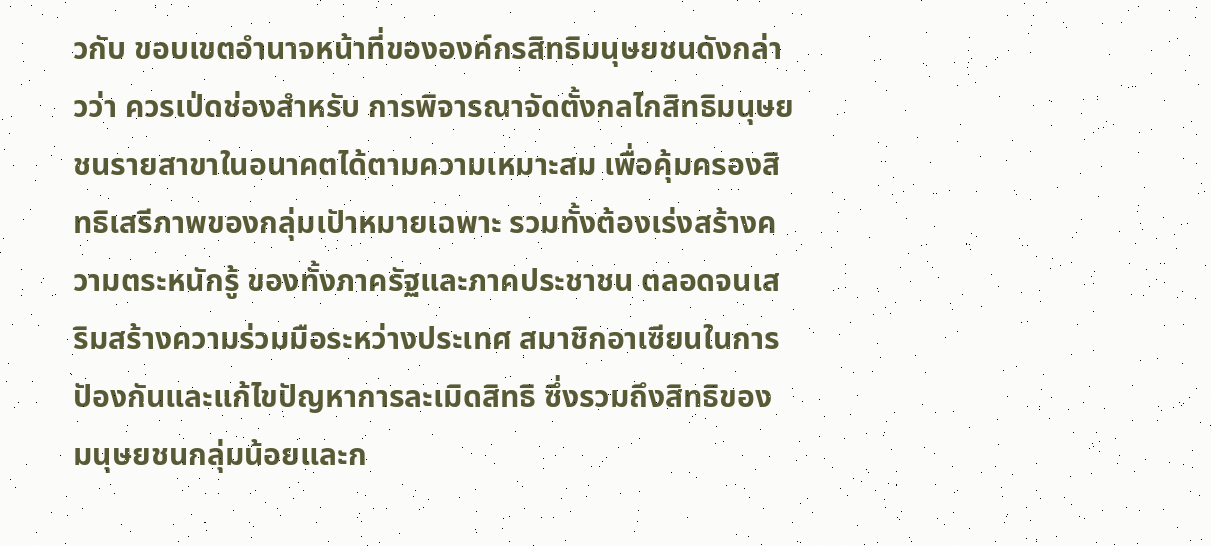วกับ ขอบเขตอํานาจหน้าที่ขององค์กรสิทธิมนุษยชนดังกล่าวว่า ควรเป่ดช่องสําหรับ การพิจารณาจัดตั้งกลไกสิทธิมนุษยชนรายสาขาในอนาคตได้ตามความเหมาะสม เพื่อคุ้มครองสิทธิเสรีภาพของกลุ่มเปัาหมายเฉพาะ รวมทั้งต้องเร่งสร้างความตระหนักรู้ ของทั้งภาครัฐและภาคประชาชน ตลอดจนเสริมสร้างความร่วมมือระหว่างประเทศ สมาชิกอาเซียนในการปัองกันและแก้ไขปัญหาการละเมิดสิทธิ ซึ่งรวมถึงสิทธิของ มนุษยชนกลุ่มน้อยและก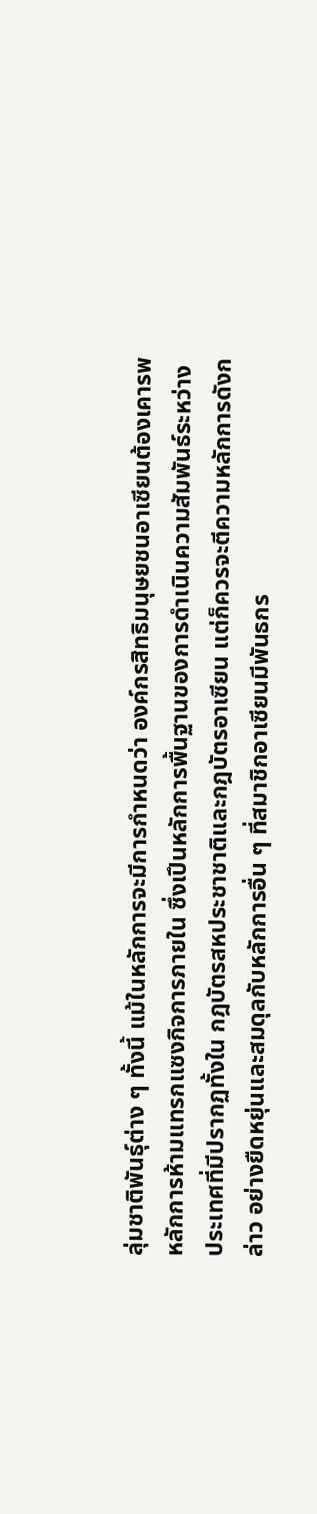ลุ่มชาติพันธุ์ต่าง ๆ ทั้งนี้ แม้ในหลักการจะมีการกําหนดว่า องค์กรสิทธิมนุษยชนอาเซียนต้องเคารพหลักการห้ามแทรกแซงกิจการภายใน ซึ่งเปึนหลักการพื้นฐานของการดําเนินความสัมพันธ์ระหว่างประเทศที่มีปรากฏทั้งใน กฎบัตรสหประชาชาติและกฎบัตรอาเซียน แต่ก็ควรจะตีความหลักการดังกล่าว อย่างยืดหยุ่นและสมดุลกับหลักการอื่น ๆ ที่สมาชิกอาเซียนมีพันธกร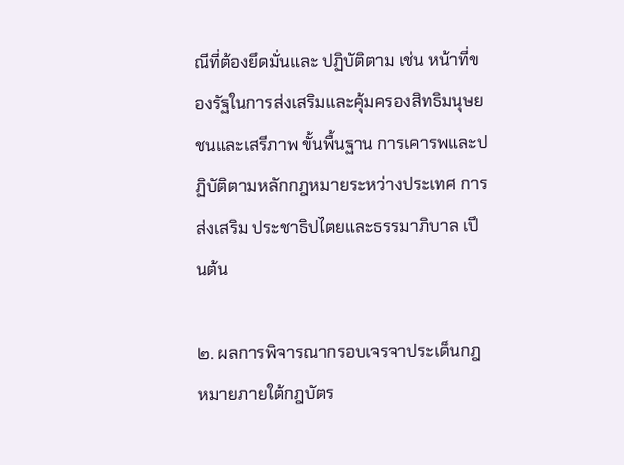ณีที่ต้องยึดมั่นและ ปฏิบัติตาม เช่น หน้าที่ของรัฐในการส่งเสริมและคุ้มครองสิทธิมนุษยชนและเสรีภาพ ขั้นพื้นฐาน การเคารพและปฏิบัติตามหลักกฎหมายระหว่างประเทศ การส่งเสริม ประชาธิปไตยและธรรมาภิบาล เปึนต้น

๒. ผลการพิจารณากรอบเจรจาประเด็นกฎหมายภายใต้กฎบัตร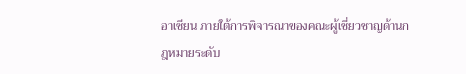อาเซียน ภายใต้การพิจารณาของคณะผู้เชี่ยวชาญด้านกฎหมายระดับ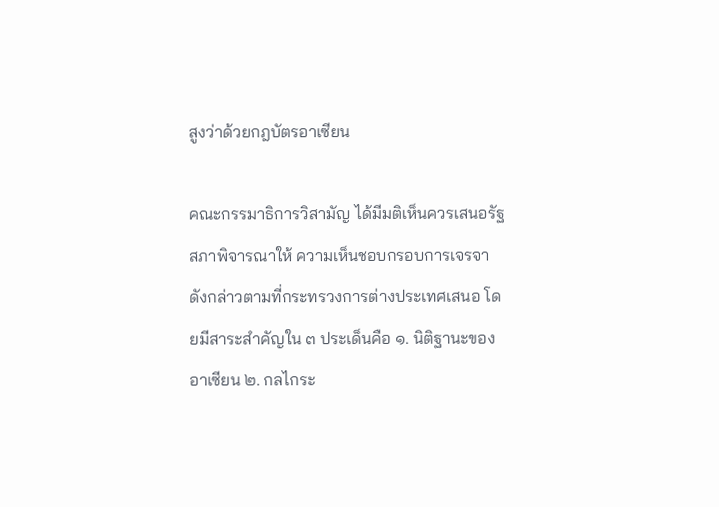สูงว่าด้วยกฎบัตรอาเซียน

คณะกรรมาธิการวิสามัญ ได้มีมติเห็นควรเสนอรัฐสภาพิจารณาให้ ความเห็นชอบกรอบการเจรจาดังกล่าวตามที่กระทรวงการต่างประเทศเสนอ โดยมีสาระสําคัญใน ๓ ประเด็นคือ ๑. นิติฐานะของอาเซียน ๒. กลไกระ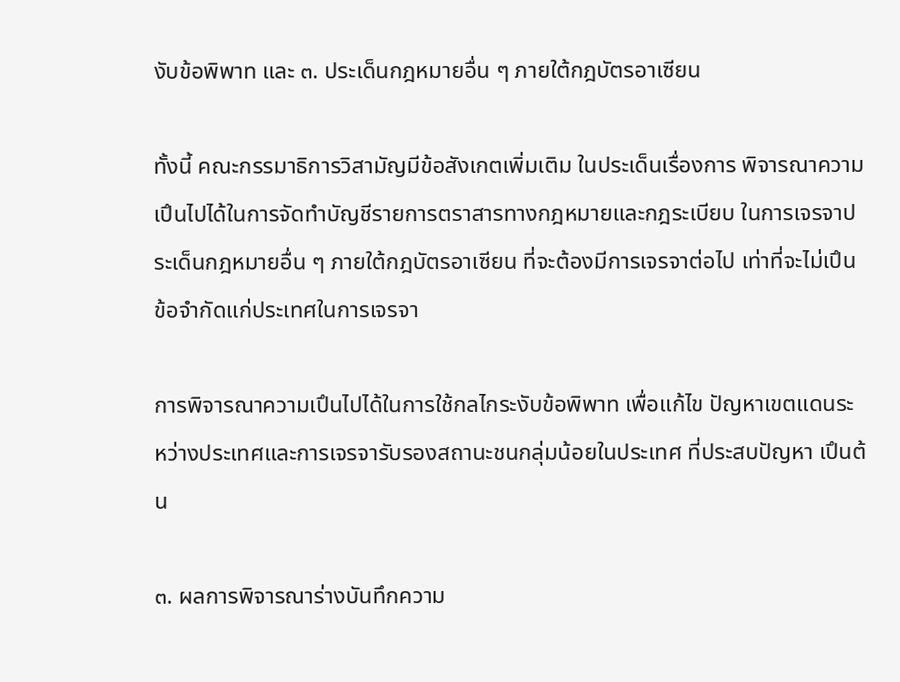งับข้อพิพาท และ ๓. ประเด็นกฎหมายอื่น ๆ ภายใต้กฎบัตรอาเซียน

ทั้งนี้ คณะกรรมาธิการวิสามัญมีข้อสังเกตเพิ่มเติม ในประเด็นเรื่องการ พิจารณาความเปึนไปได้ในการจัดทําบัญชีรายการตราสารทางกฎหมายและกฎระเบียบ ในการเจรจาประเด็นกฎหมายอื่น ๆ ภายใต้กฎบัตรอาเซียน ที่จะต้องมีการเจรจาต่อไป เท่าที่จะไม่เปึนข้อจํากัดแก่ประเทศในการเจรจา

การพิจารณาความเปึนไปได้ในการใช้กลไกระงับข้อพิพาท เพื่อแก้ไข ปัญหาเขตแดนระหว่างประเทศและการเจรจารับรองสถานะชนกลุ่มน้อยในประเทศ ที่ประสบปัญหา เปึนต้น

๓. ผลการพิจารณาร่างบันทึกความ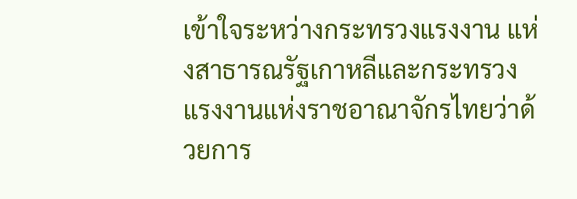เข้าใจระหว่างกระทรวงแรงงาน แห่งสาธารณรัฐเกาหลีและกระทรวงแรงงานแห่งราชอาณาจักรไทยว่าด้วยการ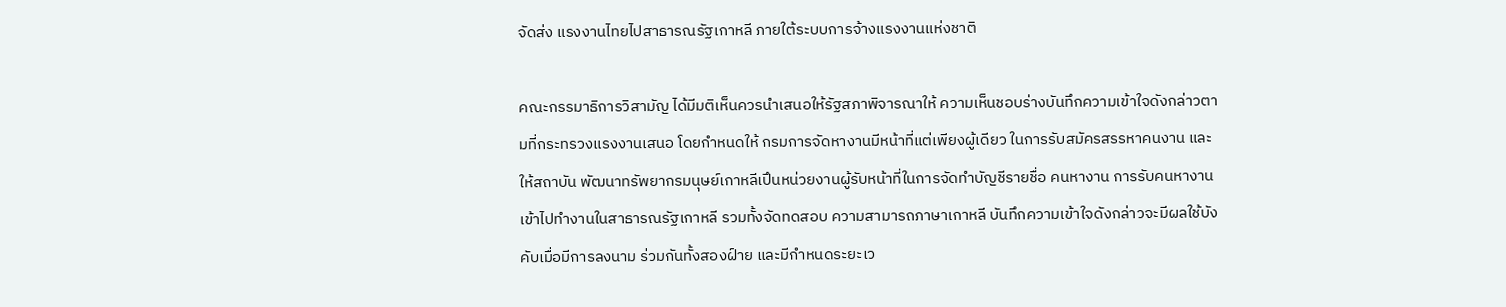จัดส่ง แรงงานไทยไปสาธารณรัฐเกาหลี ภายใต้ระบบการจ้างแรงงานแห่งชาติ

คณะกรรมาธิการวิสามัญ ได้มีมติเห็นควรนําเสนอให้รัฐสภาพิจารณาให้ ความเห็นชอบร่างบันทึกความเข้าใจดังกล่าวตามที่กระทรวงแรงงานเสนอ โดยกําหนดให้ กรมการจัดหางานมีหน้าที่แต่เพียงผู้เดียว ในการรับสมัครสรรหาคนงาน และให้สถาบัน พัฒนาทรัพยากรมนุษย์เกาหลีเปึนหน่วยงานผู้รับหน้าที่ในการจัดทําบัญชีรายชื่อ คนหางาน การรับคนหางานเข้าไปทํางานในสาธารณรัฐเกาหลี รวมทั้งจัดทดสอบ ความสามารถภาษาเกาหลี บันทึกความเข้าใจดังกล่าวจะมีผลใช้บังคับเมื่อมีการลงนาม ร่วมกันทั้งสองฝ์าย และมีกําหนดระยะเว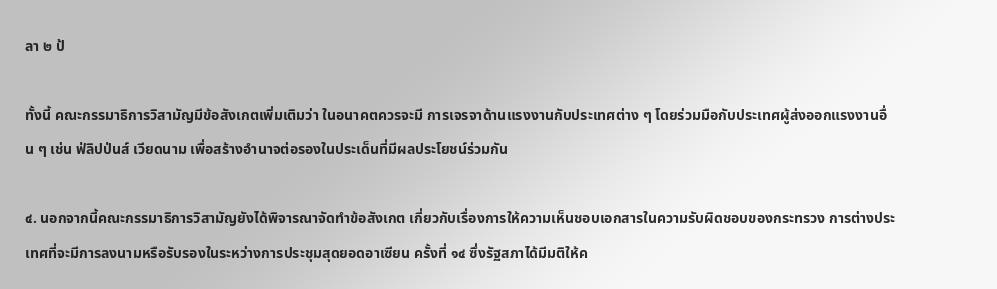ลา ๒ ป้

ทั้งนี้ คณะกรรมาธิการวิสามัญมีข้อสังเกตเพิ่มเติมว่า ในอนาคตควรจะมี การเจรจาด้านแรงงานกับประเทศต่าง ๆ โดยร่วมมือกับประเทศผู้ส่งออกแรงงานอื่น ๆ เช่น ฟ่ลิปป่นส์ เวียดนาม เพื่อสร้างอํานาจต่อรองในประเด็นที่มีผลประโยชน์ร่วมกัน

๔. นอกจากนี้คณะกรรมาธิการวิสามัญยังได้พิจารณาจัดทําข้อสังเกต เกี่ยวกับเรื่องการให้ความเห็นชอบเอกสารในความรับผิดชอบของกระทรวง การต่างประเทศที่จะมีการลงนามหรือรับรองในระหว่างการประชุมสุดยอดอาเซียน ครั้งที่ ๑๔ ซึ่งรัฐสภาได้มีมติให้ค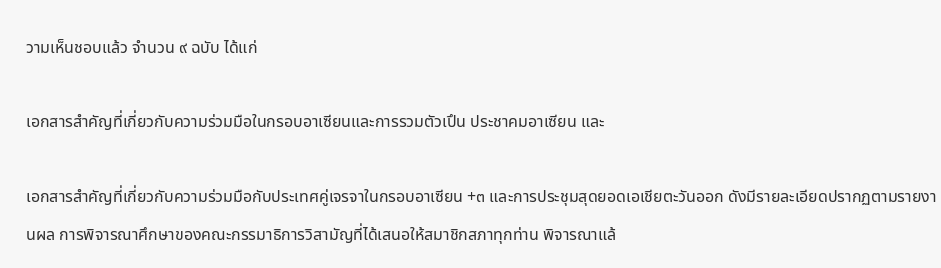วามเห็นชอบแล้ว จํานวน ๙ ฉบับ ได้แก่

เอกสารสําคัญที่เกี่ยวกับความร่วมมือในกรอบอาเซียนและการรวมตัวเปึน ประชาคมอาเซียน และ

เอกสารสําคัญที่เกี่ยวกับความร่วมมือกับประเทศคู่เจรจาในกรอบอาเซียน +๓ และการประชุมสุดยอดเอเชียตะวันออก ดังมีรายละเอียดปรากฏตามรายงานผล การพิจารณาศึกษาของคณะกรรมาธิการวิสามัญที่ได้เสนอให้สมาชิกสภาทุกท่าน พิจารณาแล้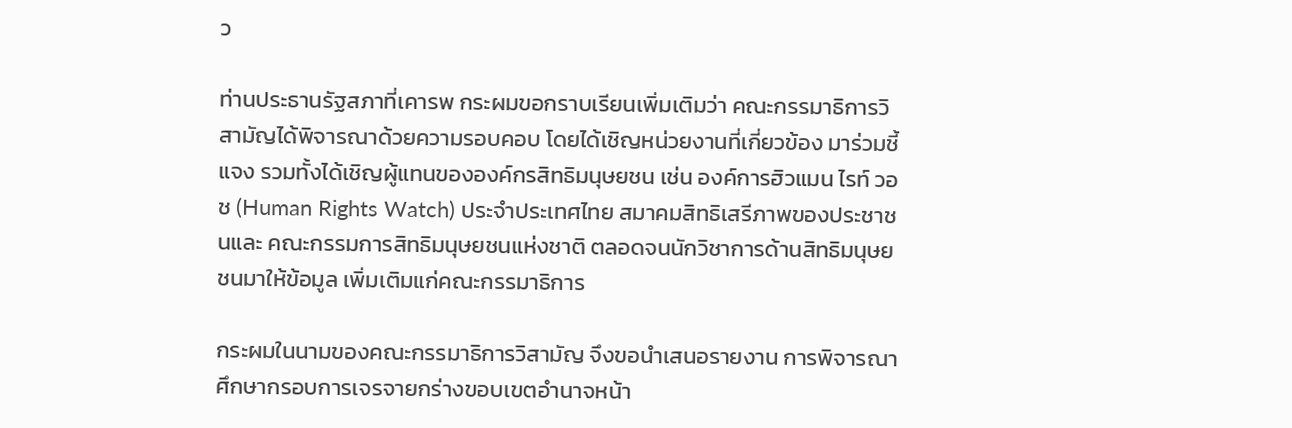ว

ท่านประธานรัฐสภาที่เคารพ กระผมขอกราบเรียนเพิ่มเติมว่า คณะกรรมาธิการวิสามัญได้พิจารณาด้วยความรอบคอบ โดยได้เชิญหน่วยงานที่เกี่ยวข้อง มาร่วมชี้แจง รวมทั้งได้เชิญผู้แทนขององค์กรสิทธิมนุษยชน เช่น องค์การฮิวแมน ไรท์ วอช (Human Rights Watch) ประจําประเทศไทย สมาคมสิทธิเสรีภาพของประชาชนและ คณะกรรมการสิทธิมนุษยชนแห่งชาติ ตลอดจนนักวิชาการด้านสิทธิมนุษยชนมาให้ข้อมูล เพิ่มเติมแก่คณะกรรมาธิการ

กระผมในนามของคณะกรรมาธิการวิสามัญ จึงขอนําเสนอรายงาน การพิจารณาศึกษากรอบการเจรจายกร่างขอบเขตอํานาจหน้า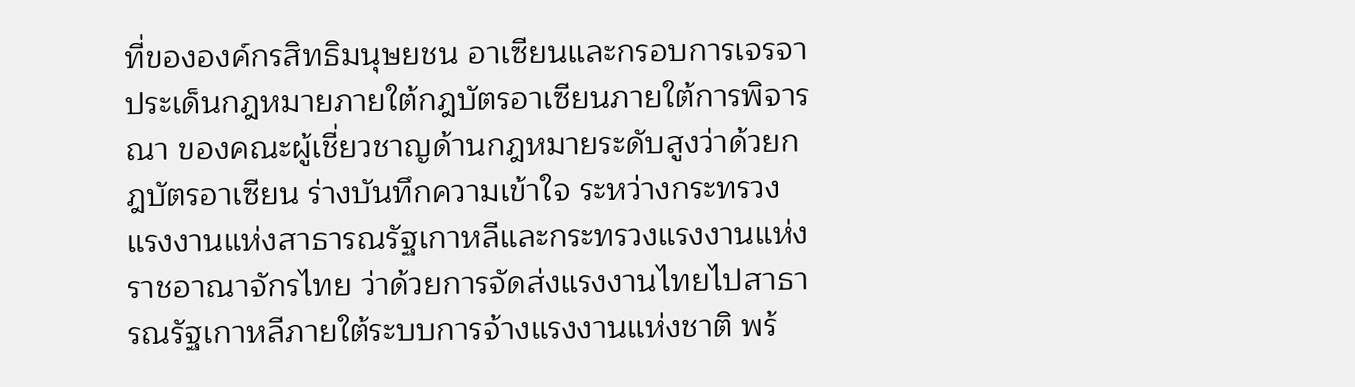ที่ขององค์กรสิทธิมนุษยชน อาเซียนและกรอบการเจรจาประเด็นกฎหมายภายใต้กฎบัตรอาเซียนภายใต้การพิจารณา ของคณะผู้เชี่ยวชาญด้านกฎหมายระดับสูงว่าด้วยกฎบัตรอาเซียน ร่างบันทึกความเข้าใจ ระหว่างกระทรวงแรงงานแห่งสาธารณรัฐเกาหลีและกระทรวงแรงงานแห่งราชอาณาจักรไทย ว่าด้วยการจัดส่งแรงงานไทยไปสาธารณรัฐเกาหลีภายใต้ระบบการจ้างแรงงานแห่งชาติ พร้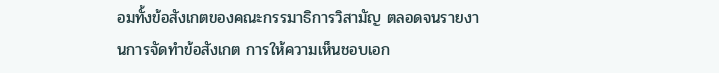อมทั้งข้อสังเกตของคณะกรรมาธิการวิสามัญ ตลอดจนรายงานการจัดทําข้อสังเกต การให้ความเห็นชอบเอก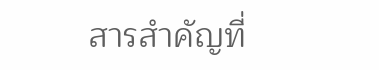สารสําคัญที่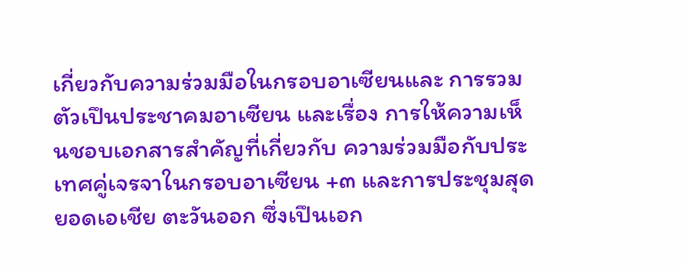เกี่ยวกับความร่วมมือในกรอบอาเซียนและ การรวมตัวเปึนประชาคมอาเซียน และเรื่อง การให้ความเห็นชอบเอกสารสําคัญที่เกี่ยวกับ ความร่วมมือกับประเทศคู่เจรจาในกรอบอาเซียน +๓ และการประชุมสุดยอดเอเชีย ตะวันออก ซึ่งเปึนเอก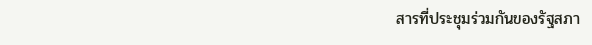สารที่ประชุมร่วมกันของรัฐสภา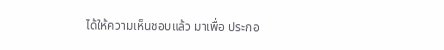ได้ให้ความเห็นชอบแล้ว มาเพื่อ ประกอ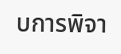บการพิจา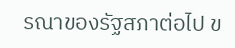รณาของรัฐสภาต่อไป ข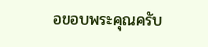อขอบพระคุณครับ